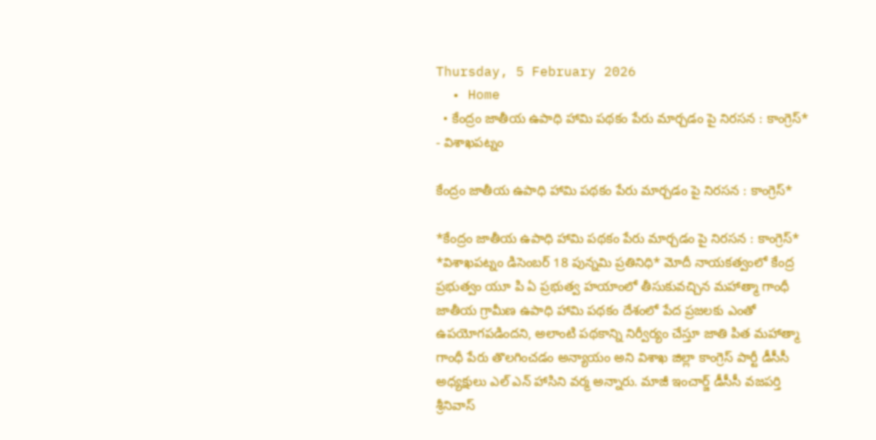Thursday, 5 February 2026
  • Home
  • కేంద్రం జాతీయ ఉపాధి హామి పథకం పేరు మార్చడం పై నిరసన : కాంగ్రెస్*
- విశాఖపట్నం

కేంద్రం జాతీయ ఉపాధి హామి పథకం పేరు మార్చడం పై నిరసన : కాంగ్రెస్*

*కేంద్రం జాతీయ ఉపాధి హామి పథకం పేరు మార్చడం పై నిరసన : కాంగ్రెస్* *విశాఖపట్నం డిసెంబర్ 18 పున్నమి ప్రతినిధి* మోదీ నాయకత్వంలో కేంద్ర ప్రభుత్వం యూ పి ఏ ప్రభుత్వ హయాంలో తీసుకువచ్చిన మహాత్మా గాంధీ జాతీయ గ్రామీణ ఉపాధి హామి పథకం దేశంలో పేద ప్రజలకు ఎంతో ఉపయోగపడిందని, అలాంటి పథకాన్ని నిర్వీర్యం చేస్తూ జాతి పిత మహాత్మా గాంధీ పేరు తొలగించడం అన్యాయం అని విశాఖ జిల్లా కాంగ్రెస్ పార్టీ డీసీసీ అధ్యక్షులు ఎల్ ఎన్ హాసిని వర్మ అన్నారు. మాజీ ఇంచార్జ్ డీసీసీ వజపర్తి శ్రీనివాస్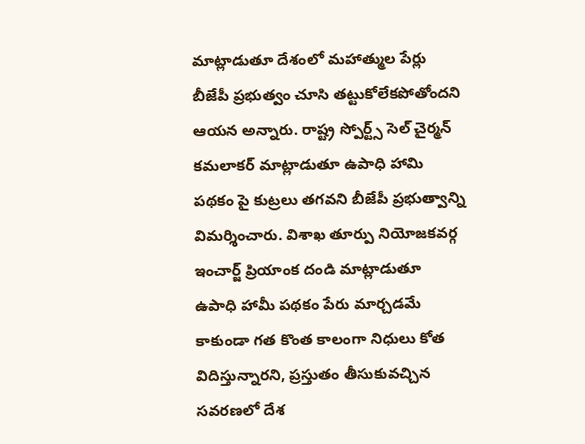మాట్లాడుతూ దేశంలో మహాత్ముల పేర్లు బీజేపీ ప్రభుత్వం చూసి తట్టుకోలేకపోతోందని ఆయన అన్నారు. రాష్ట్ర స్పోర్ట్స్ సెల్ చైర్మన్ కమలాకర్ మాట్లాడుతూ ఉపాధి హామి పథకం పై కుట్రలు తగవని బీజేపీ ప్రభుత్వాన్ని విమర్శించారు. విశాఖ తూర్పు నియోజకవర్గ ఇంచార్జ్ ప్రియాంక దండి మాట్లాడుతూ ఉపాధి హామీ పథకం పేరు మార్చడమే కాకుండా గత కొంత కాలంగా నిధులు కోత విదిస్తున్నారని, ప్రస్తుతం తీసుకువచ్చిన సవరణలో దేశ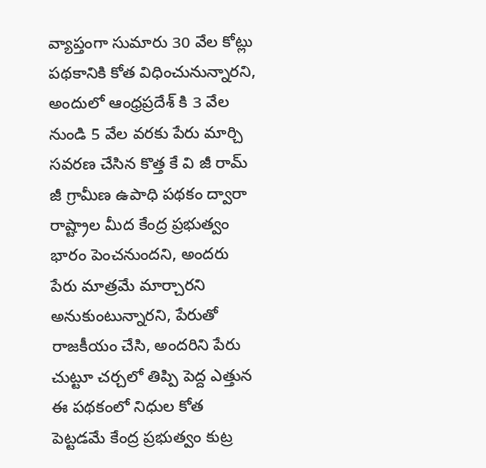వ్యాప్తంగా సుమారు 30 వేల కోట్లు పథకానికి కోత విధించునున్నారని, అందులో ఆంధ్రప్రదేశ్ కి 3 వేల నుండి 5 వేల వరకు పేరు మార్చి సవరణ చేసిన కొత్త కే వి జీ రామ్ జీ గ్రామీణ ఉపాధి పథకం ద్వారా రాష్ట్రాల మీద కేంద్ర ప్రభుత్వం భారం పెంచనుందని, అందరు పేరు మాత్రమే మార్చారని అనుకుంటున్నారని, పేరుతో రాజకీయం చేసి, అందరిని పేరు చుట్టూ చర్చలో తిప్పి పెద్ద ఎత్తున ఈ పథకంలో నిధుల కోత పెట్టడమే కేంద్ర ప్రభుత్వం కుట్ర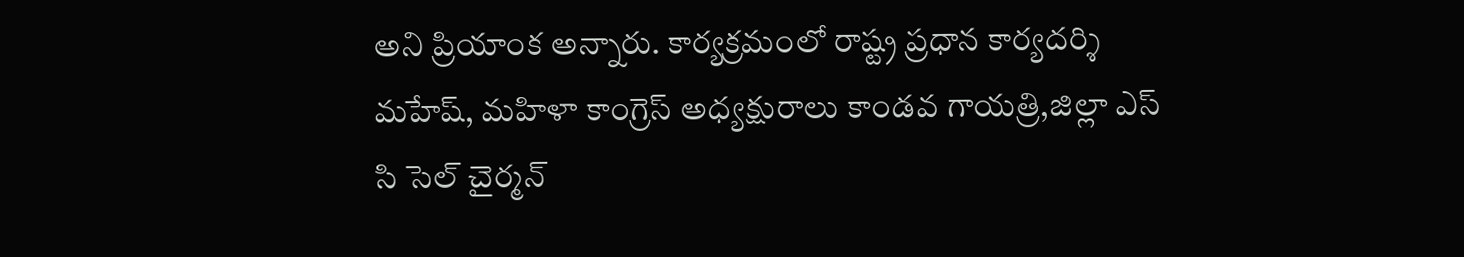అని ప్రియాంక అన్నారు. కార్యక్రమంలో రాష్ట్ర ప్రధాన కార్యదర్శి మహేష్, మహిళా కాంగ్రెస్ అధ్యక్షురాలు కాండవ గాయత్రి,జిల్లా ఎస్ సి సెల్ చైర్మన్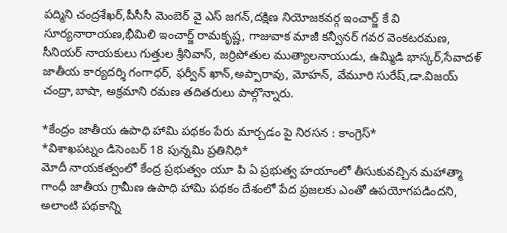పద్మిని చంద్రశేఖర్,పీసీసీ మెంబెర్ వై ఎస్ జగన్,దక్షిణ నియోజకవర్గ ఇంచార్జ్ కే వి సూర్యనారాయణ,భీమిలి ఇంచార్జ్ రామకృష్ణ, గాజువాక మాజీ కన్వీనర్ గవర వెంకటరమణ, సీనియర్ నాయకులు గుత్తుల శ్రీనివాస్, జర్రిపోతుల ముత్యాలనాయుడు, ఉమ్మిడి భాస్కర్,సేవాదళ్ జాతీయ కార్యదర్శి గంగాధర్, ఫర్వీన్ ఖాన్,అప్పారావు, మోహన్, వేమూరి సురేష్,డా.విజయ్ చంద్రా,బాషా, అక్రమాని రమణ తదితరులు పాల్గొన్నారు.

*కేంద్రం జాతీయ ఉపాధి హామి పథకం పేరు మార్చడం పై నిరసన : కాంగ్రెస్*
*విశాఖపట్నం డిసెంబర్ 18 పున్నమి ప్రతినిధి*
మోదీ నాయకత్వంలో కేంద్ర ప్రభుత్వం యూ పి ఏ ప్రభుత్వ హయాంలో తీసుకువచ్చిన మహాత్మా గాంధీ జాతీయ గ్రామీణ ఉపాధి హామి పథకం దేశంలో పేద ప్రజలకు ఎంతో ఉపయోగపడిందని, అలాంటి పథకాన్ని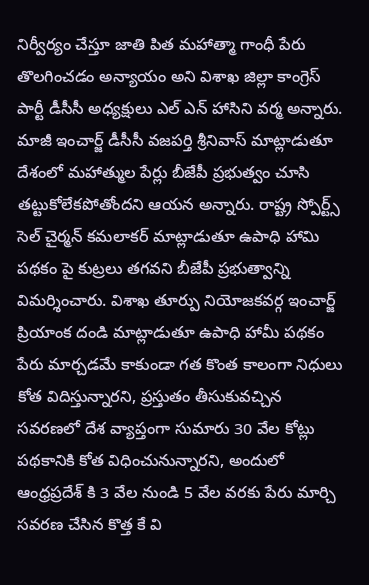నిర్వీర్యం చేస్తూ జాతి పిత మహాత్మా గాంధీ పేరు తొలగించడం అన్యాయం అని విశాఖ జిల్లా కాంగ్రెస్ పార్టీ డీసీసీ అధ్యక్షులు ఎల్ ఎన్ హాసిని వర్మ అన్నారు. మాజీ ఇంచార్జ్ డీసీసీ వజపర్తి శ్రీనివాస్ మాట్లాడుతూ దేశంలో మహాత్ముల పేర్లు బీజేపీ ప్రభుత్వం చూసి తట్టుకోలేకపోతోందని ఆయన అన్నారు. రాష్ట్ర స్పోర్ట్స్ సెల్ చైర్మన్ కమలాకర్ మాట్లాడుతూ ఉపాధి హామి పథకం పై కుట్రలు తగవని బీజేపీ ప్రభుత్వాన్ని విమర్శించారు. విశాఖ తూర్పు నియోజకవర్గ ఇంచార్జ్ ప్రియాంక దండి మాట్లాడుతూ ఉపాధి హామీ పథకం పేరు మార్చడమే కాకుండా గత కొంత కాలంగా నిధులు కోత విదిస్తున్నారని, ప్రస్తుతం తీసుకువచ్చిన సవరణలో దేశ వ్యాప్తంగా సుమారు 30 వేల కోట్లు పథకానికి కోత విధించునున్నారని, అందులో ఆంధ్రప్రదేశ్ కి 3 వేల నుండి 5 వేల వరకు పేరు మార్చి సవరణ చేసిన కొత్త కే వి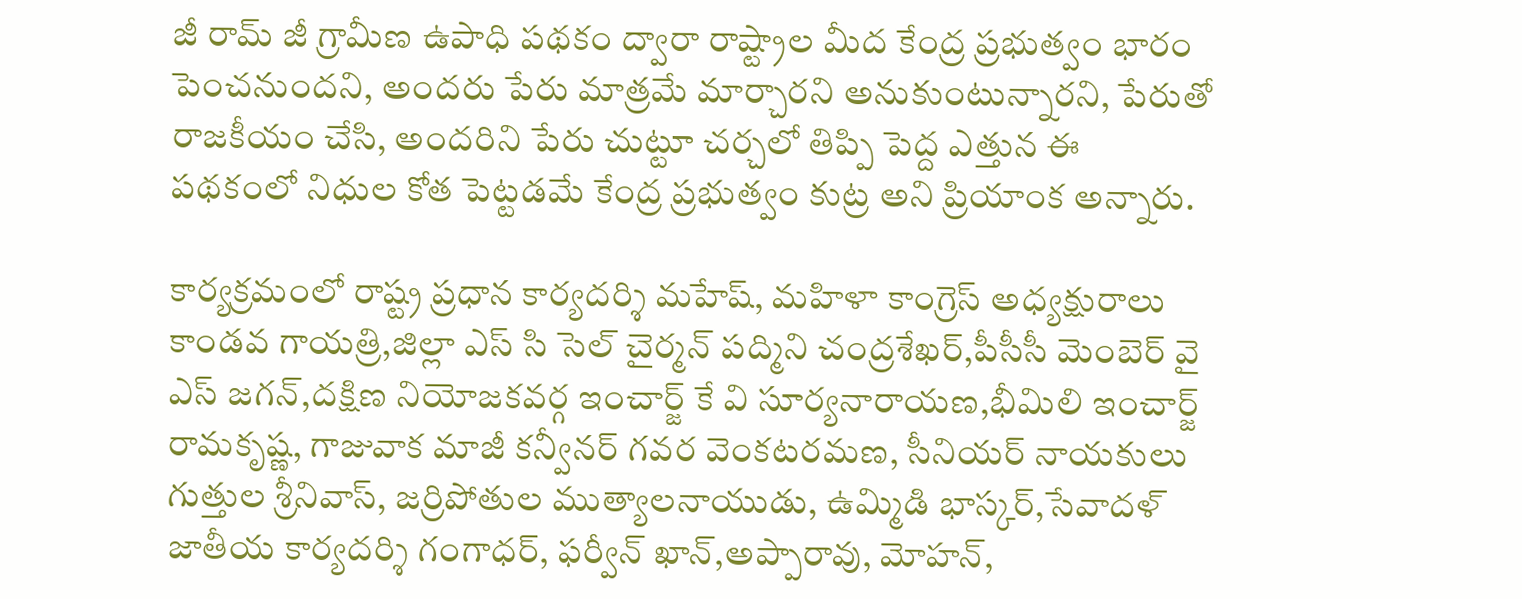జీ రామ్ జీ గ్రామీణ ఉపాధి పథకం ద్వారా రాష్ట్రాల మీద కేంద్ర ప్రభుత్వం భారం పెంచనుందని, అందరు పేరు మాత్రమే మార్చారని అనుకుంటున్నారని, పేరుతో రాజకీయం చేసి, అందరిని పేరు చుట్టూ చర్చలో తిప్పి పెద్ద ఎత్తున ఈ పథకంలో నిధుల కోత పెట్టడమే కేంద్ర ప్రభుత్వం కుట్ర అని ప్రియాంక అన్నారు.

కార్యక్రమంలో రాష్ట్ర ప్రధాన కార్యదర్శి మహేష్, మహిళా కాంగ్రెస్ అధ్యక్షురాలు కాండవ గాయత్రి,జిల్లా ఎస్ సి సెల్ చైర్మన్ పద్మిని చంద్రశేఖర్,పీసీసీ మెంబెర్ వై ఎస్ జగన్,దక్షిణ నియోజకవర్గ ఇంచార్జ్ కే వి సూర్యనారాయణ,భీమిలి ఇంచార్జ్ రామకృష్ణ, గాజువాక మాజీ కన్వీనర్ గవర వెంకటరమణ, సీనియర్ నాయకులు గుత్తుల శ్రీనివాస్, జర్రిపోతుల ముత్యాలనాయుడు, ఉమ్మిడి భాస్కర్,సేవాదళ్ జాతీయ కార్యదర్శి గంగాధర్, ఫర్వీన్ ఖాన్,అప్పారావు, మోహన్,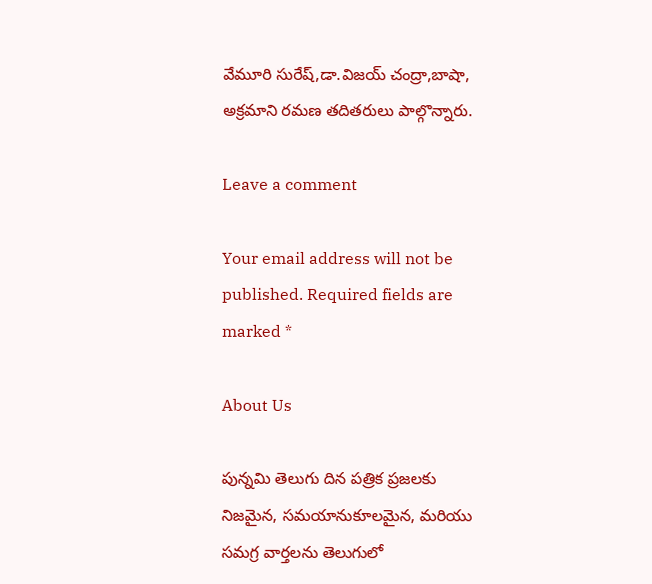వేమూరి సురేష్,డా.విజయ్ చంద్రా,బాషా, అక్రమాని రమణ తదితరులు పాల్గొన్నారు.

Leave a comment

Your email address will not be published. Required fields are marked *

About Us

పున్నమి తెలుగు దిన పత్రిక ప్రజలకు నిజమైన, సమయానుకూలమైన, మరియు సమగ్ర వార్తలను తెలుగులో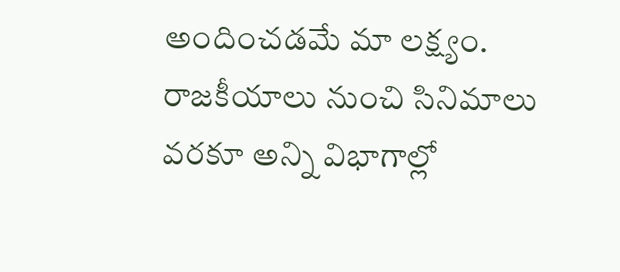అందించడమే మా లక్ష్యం.
రాజకీయాలు నుంచి సినిమాలు వరకూ అన్ని విభాగాల్లో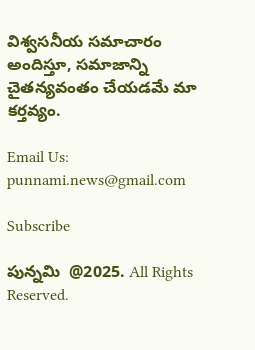విశ్వసనీయ సమాచారం అందిస్తూ, సమాజాన్ని చైతన్యవంతం చేయడమే మా కర్తవ్యం.

Email Us: punnami.news@gmail.com

Subscribe

పున్నమి  @2025. All Rights Reserved.